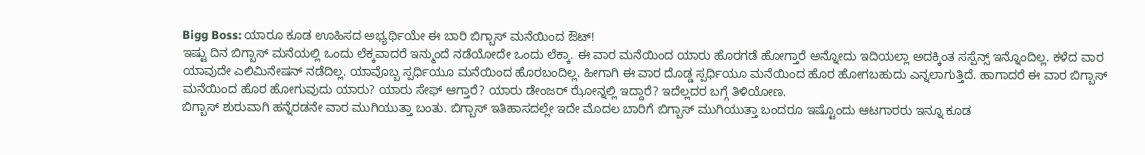Bigg Boss: ಯಾರೂ ಕೂಡ ಊಹಿಸದ ಅಭ್ಯರ್ಥಿಯೇ ಈ ಬಾರಿ ಬಿಗ್ಬಾಸ್ ಮನೆಯಿಂದ ಔಟ್!
ಇಷ್ಟು ದಿನ ಬಿಗ್ಬಾಸ್ ಮನೆಯಲ್ಲಿ ಒಂದು ಲೆಕ್ಕವಾದರೆ ಇನ್ಮುಂದೆ ನಡೆಯೋದೇ ಒಂದು ಲೆಕ್ಕಾ. ಈ ವಾರ ಮನೆಯಿಂದ ಯಾರು ಹೊರಗಡೆ ಹೋಗ್ತಾರೆ ಅನ್ನೋದು ಇದಿಯಲ್ಲಾ ಅದಕ್ಕಿಂತ ಸಸ್ಪೆನ್ಸ್ ಇನ್ನೊಂದಿಲ್ಲ. ಕಳೆದ ವಾರ ಯಾವುದೇ ಎಲಿಮಿನೇಷನ್ ನಡೆದಿಲ್ಲ. ಯಾವೊಬ್ಬ ಸ್ಪರ್ಧಿಯೂ ಮನೆಯಿಂದ ಹೊರಬಂದಿಲ್ಲ. ಹೀಗಾಗಿ ಈ ವಾರ ದೊಡ್ಡ ಸ್ಪರ್ಧಿಯೂ ಮನೆಯಿಂದ ಹೊರ ಹೋಗಬಹುದು ಎನ್ನಲಾಗುತ್ತಿದೆ. ಹಾಗಾದರೆ ಈ ವಾರ ಬಿಗ್ಬಾಸ್ ಮನೆಯಿಂದ ಹೊರ ಹೋಗುವುದು ಯಾರು? ಯಾರು ಸೇಫ್ ಆಗ್ತಾರೆ? ಯಾರು ಡೇಂಜರ್ ಝೋನ್ನಲ್ಲಿ ಇದ್ದಾರೆ? ಇದೆಲ್ಲದರ ಬಗ್ಗೆ ತಿಳಿಯೋಣ.
ಬಿಗ್ಬಾಸ್ ಶುರುವಾಗಿ ಹನ್ನೆರಡನೇ ವಾರ ಮುಗಿಯುತ್ತಾ ಬಂತು. ಬಿಗ್ಬಾಸ್ ಇತಿಹಾಸದಲ್ಲೇ ಇದೇ ಮೊದಲ ಬಾರಿಗೆ ಬಿಗ್ಬಾಸ್ ಮುಗಿಯುತ್ತಾ ಬಂದರೂ ಇಷ್ಟೊಂದು ಆಟಗಾರರು ಇನ್ನೂ ಕೂಡ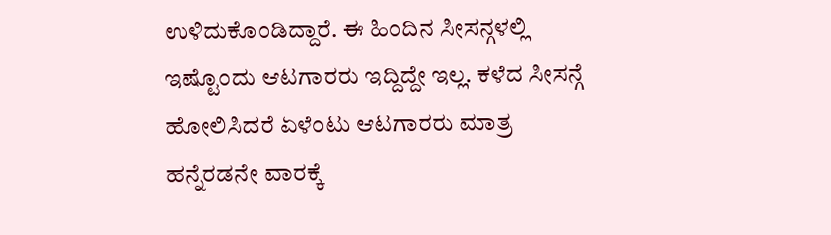ಉಳಿದುಕೊಂಡಿದ್ದಾರೆ. ಈ ಹಿಂದಿನ ಸೀಸನ್ಗಳಲ್ಲಿ ಇಷ್ಟೊಂದು ಆಟಗಾರರು ಇದ್ದಿದ್ದೇ ಇಲ್ಲ. ಕಳೆದ ಸೀಸನ್ಗೆ ಹೋಲಿಸಿದರೆ ಏಳೆಂಟು ಆಟಗಾರರು ಮಾತ್ರ ಹನ್ನೆರಡನೇ ವಾರಕ್ಕೆ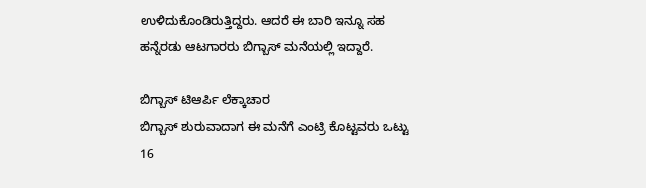ಉಳಿದುಕೊಂಡಿರುತ್ತಿದ್ದರು. ಆದರೆ ಈ ಬಾರಿ ಇನ್ನೂ ಸಹ ಹನ್ನೆರಡು ಆಟಗಾರರು ಬಿಗ್ಬಾಸ್ ಮನೆಯಲ್ಲಿ ಇದ್ದಾರೆ.

ಬಿಗ್ಬಾಸ್ ಟಿಆರ್ಪಿ ಲೆಕ್ಕಾಚಾರ
ಬಿಗ್ಬಾಸ್ ಶುರುವಾದಾಗ ಈ ಮನೆಗೆ ಎಂಟ್ರಿ ಕೊಟ್ಟವರು ಒಟ್ಟು 16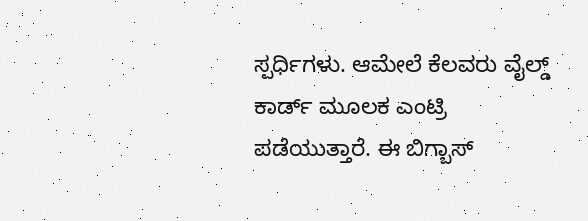ಸ್ಪರ್ಧಿಗಳು. ಆಮೇಲೆ ಕೆಲವರು ವೈಲ್ಡ್ ಕಾರ್ಡ್ ಮೂಲಕ ಎಂಟ್ರಿ ಪಡೆಯುತ್ತಾರೆ. ಈ ಬಿಗ್ಬಾಸ್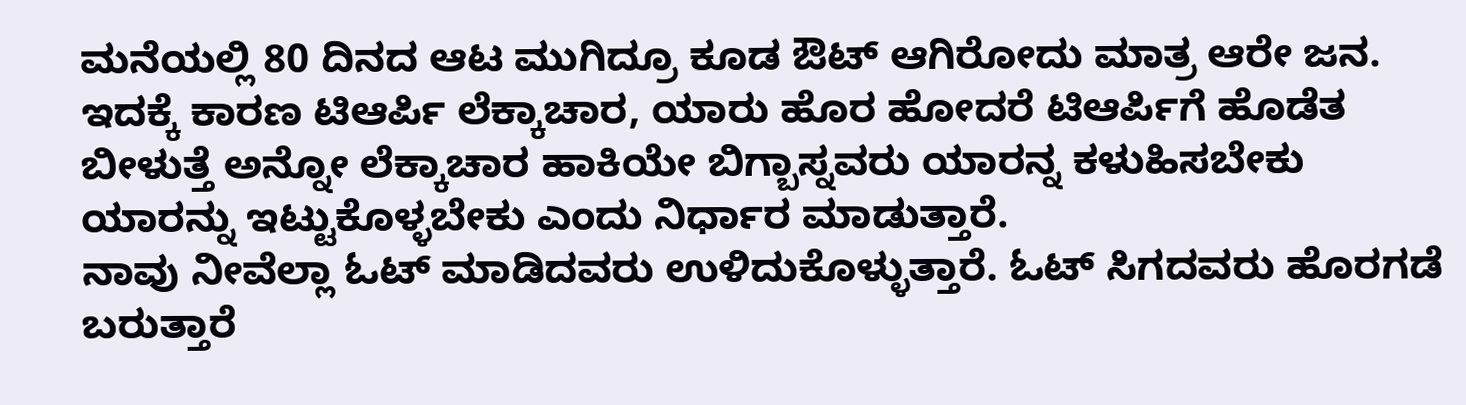ಮನೆಯಲ್ಲಿ 80 ದಿನದ ಆಟ ಮುಗಿದ್ರೂ ಕೂಡ ಔಟ್ ಆಗಿರೋದು ಮಾತ್ರ ಆರೇ ಜನ. ಇದಕ್ಕೆ ಕಾರಣ ಟಿಆರ್ಪಿ ಲೆಕ್ಕಾಚಾರ, ಯಾರು ಹೊರ ಹೋದರೆ ಟಿಆರ್ಪಿಗೆ ಹೊಡೆತ ಬೀಳುತ್ತೆ ಅನ್ನೋ ಲೆಕ್ಕಾಚಾರ ಹಾಕಿಯೇ ಬಿಗ್ಬಾಸ್ನವರು ಯಾರನ್ನ ಕಳುಹಿಸಬೇಕು ಯಾರನ್ನು ಇಟ್ಟುಕೊಳ್ಳಬೇಕು ಎಂದು ನಿರ್ಧಾರ ಮಾಡುತ್ತಾರೆ.
ನಾವು ನೀವೆಲ್ಲಾ ಓಟ್ ಮಾಡಿದವರು ಉಳಿದುಕೊಳ್ಳುತ್ತಾರೆ. ಓಟ್ ಸಿಗದವರು ಹೊರಗಡೆ ಬರುತ್ತಾರೆ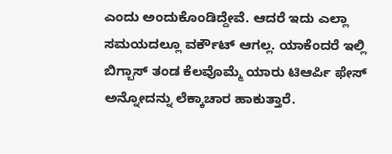ಎಂದು ಅಂದುಕೊಂಡಿದ್ದೇವೆ. ಆದರೆ ಇದು ಎಲ್ಲಾ ಸಮಯದಲ್ಲೂ ವರ್ಕೌಟ್ ಆಗಲ್ಲ. ಯಾಕೆಂದರೆ ಇಲ್ಲಿ ಬಿಗ್ಬಾಸ್ ತಂಡ ಕೆಲವೊಮ್ಮೆ ಯಾರು ಟಿಆರ್ಪಿ ಫೇಸ್ ಅನ್ನೋದನ್ನು ಲೆಕ್ಕಾಚಾರ ಹಾಕುತ್ತಾರೆ.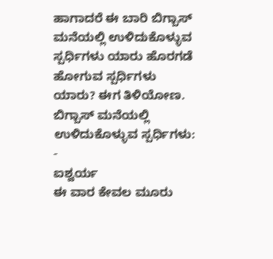ಹಾಗಾದರೆ ಈ ಬಾರಿ ಬಿಗ್ಬಾಸ್ ಮನೆಯಲ್ಲಿ ಉಳಿದುಕೊಳ್ಳುವ ಸ್ಪರ್ಧಿಗಳು ಯಾರು ಹೊರಗಡೆ ಹೋಗುವ ಸ್ಪರ್ಧಿಗಳು ಯಾರು? ಈಗ ತಿಳಿಯೋಣ.
ಬಿಗ್ಬಾಸ್ ಮನೆಯಲ್ಲಿ ಉಳಿದುಕೊಳ್ಳುವ ಸ್ಪರ್ಧಿಗಳು: -
ಐಶ್ವರ್ಯ
ಈ ವಾರ ಕೇವಲ ಮೂರು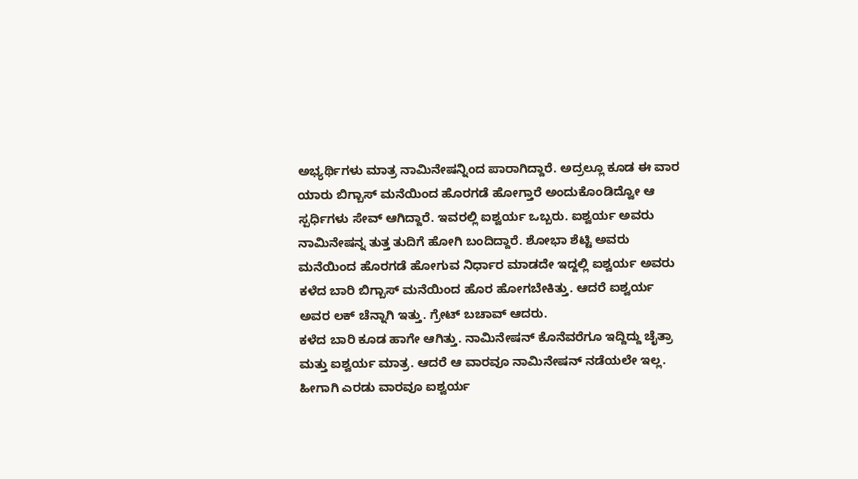ಅಭ್ಯರ್ಥಿಗಳು ಮಾತ್ರ ನಾಮಿನೇಷನ್ನಿಂದ ಪಾರಾಗಿದ್ದಾರೆ. ಅದ್ರಲ್ಲೂ ಕೂಡ ಈ ವಾರ ಯಾರು ಬಿಗ್ಬಾಸ್ ಮನೆಯಿಂದ ಹೊರಗಡೆ ಹೋಗ್ತಾರೆ ಅಂದುಕೊಂಡಿದ್ವೋ ಆ ಸ್ಪರ್ಧಿಗಳು ಸೇವ್ ಆಗಿದ್ದಾರೆ. ಇವರಲ್ಲಿ ಐಶ್ವರ್ಯ ಒಬ್ಬರು. ಐಶ್ವರ್ಯ ಅವರು ನಾಮಿನೇಷನ್ನ ತುತ್ತ ತುದಿಗೆ ಹೋಗಿ ಬಂದಿದ್ದಾರೆ. ಶೋಭಾ ಶೆಟ್ಟಿ ಅವರು ಮನೆಯಿಂದ ಹೊರಗಡೆ ಹೋಗುವ ನಿರ್ಧಾರ ಮಾಡದೇ ಇದ್ದಲ್ಲಿ ಐಶ್ವರ್ಯ ಅವರು ಕಳೆದ ಬಾರಿ ಬಿಗ್ಬಾಸ್ ಮನೆಯಿಂದ ಹೊರ ಹೋಗಬೇಕಿತ್ತು. ಆದರೆ ಐಶ್ವರ್ಯ ಅವರ ಲಕ್ ಚೆನ್ನಾಗಿ ಇತ್ತು. ಗ್ರೇಟ್ ಬಚಾವ್ ಆದರು.
ಕಳೆದ ಬಾರಿ ಕೂಡ ಹಾಗೇ ಆಗಿತ್ತು. ನಾಮಿನೇಷನ್ ಕೊನೆವರೆಗೂ ಇದ್ದಿದ್ದು ಚೈತ್ರಾ ಮತ್ತು ಐಶ್ವರ್ಯ ಮಾತ್ರ. ಆದರೆ ಆ ವಾರವೂ ನಾಮಿನೇಷನ್ ನಡೆಯಲೇ ಇಲ್ಲ. ಹೀಗಾಗಿ ಎರಡು ವಾರವೂ ಐಶ್ವರ್ಯ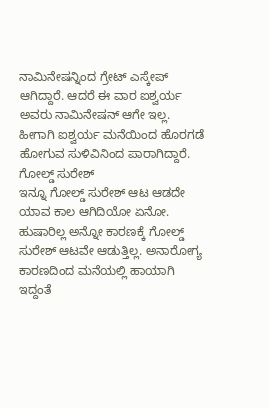ನಾಮಿನೇಷನ್ನಿಂದ ಗ್ರೇಟ್ ಎಸ್ಕೇಪ್ ಆಗಿದ್ದಾರೆ. ಆದರೆ ಈ ವಾರ ಐಶ್ವರ್ಯ ಅವರು ನಾಮಿನೇಷನ್ ಆಗೇ ಇಲ್ಲ. ಹೀಗಾಗಿ ಐಶ್ವರ್ಯ ಮನೆಯಿಂದ ಹೊರಗಡೆ ಹೋಗುವ ಸುಳಿವಿನಿಂದ ಪಾರಾಗಿದ್ದಾರೆ.
ಗೋಲ್ಡ್ ಸುರೇಶ್
ಇನ್ನೂ ಗೋಲ್ಡ್ ಸುರೇಶ್ ಆಟ ಆಡದೇ ಯಾವ ಕಾಲ ಆಗಿದಿಯೋ ಏನೋ. ಹುಷಾರಿಲ್ಲ ಅನ್ನೋ ಕಾರಣಕ್ಕೆ ಗೋಲ್ಡ್ ಸುರೇಶ್ ಆಟವೇ ಆಡುತ್ತಿಲ್ಲ. ಅನಾರೋಗ್ಯ ಕಾರಣದಿಂದ ಮನೆಯಲ್ಲಿ ಹಾಯಾಗಿ ಇದ್ದಂತೆ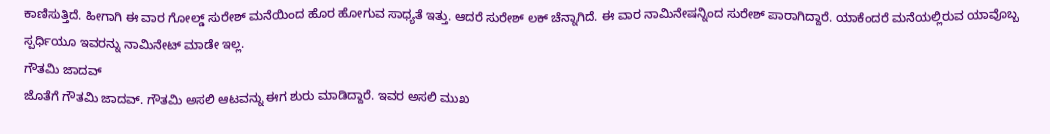ಕಾಣಿಸುತ್ತಿದೆ. ಹೀಗಾಗಿ ಈ ವಾರ ಗೋಲ್ಡ್ ಸುರೇಶ್ ಮನೆಯಿಂದ ಹೊರ ಹೋಗುವ ಸಾಧ್ಯತೆ ಇತ್ತು. ಆದರೆ ಸುರೇಶ್ ಲಕ್ ಚೆನ್ನಾಗಿದೆ. ಈ ವಾರ ನಾಮಿನೇಷನ್ನಿಂದ ಸುರೇಶ್ ಪಾರಾಗಿದ್ದಾರೆ. ಯಾಕೆಂದರೆ ಮನೆಯಲ್ಲಿರುವ ಯಾವೊಬ್ಬ ಸ್ಪರ್ಧಿಯೂ ಇವರನ್ನು ನಾಮಿನೇಟ್ ಮಾಡೇ ಇಲ್ಲ.
ಗೌತಮಿ ಜಾದವ್
ಜೊತೆಗೆ ಗೌತಮಿ ಜಾದವ್. ಗೌತಮಿ ಅಸಲಿ ಆಟವನ್ನು ಈಗ ಶುರು ಮಾಡಿದ್ದಾರೆ. ಇವರ ಅಸಲಿ ಮುಖ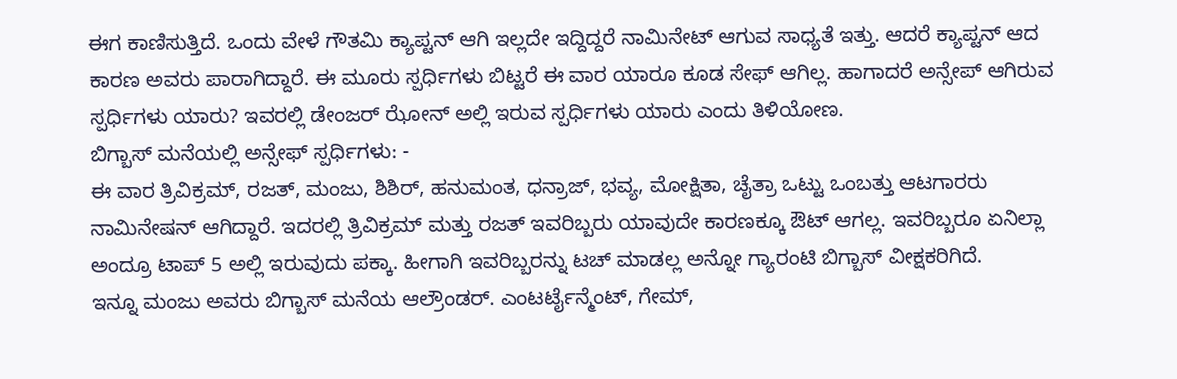ಈಗ ಕಾಣಿಸುತ್ತಿದೆ. ಒಂದು ವೇಳೆ ಗೌತಮಿ ಕ್ಯಾಪ್ಟನ್ ಆಗಿ ಇಲ್ಲದೇ ಇದ್ದಿದ್ದರೆ ನಾಮಿನೇಟ್ ಆಗುವ ಸಾಧ್ಯತೆ ಇತ್ತು. ಆದರೆ ಕ್ಯಾಪ್ಟನ್ ಆದ ಕಾರಣ ಅವರು ಪಾರಾಗಿದ್ದಾರೆ. ಈ ಮೂರು ಸ್ಪರ್ಧಿಗಳು ಬಿಟ್ಟರೆ ಈ ವಾರ ಯಾರೂ ಕೂಡ ಸೇಫ್ ಆಗಿಲ್ಲ. ಹಾಗಾದರೆ ಅನ್ಸೇಪ್ ಆಗಿರುವ ಸ್ಪರ್ಧಿಗಳು ಯಾರು? ಇವರಲ್ಲಿ ಡೇಂಜರ್ ಝೋನ್ ಅಲ್ಲಿ ಇರುವ ಸ್ಪರ್ಧಿಗಳು ಯಾರು ಎಂದು ತಿಳಿಯೋಣ.
ಬಿಗ್ಬಾಸ್ ಮನೆಯಲ್ಲಿ ಅನ್ಸೇಫ್ ಸ್ಪರ್ಧಿಗಳು: -
ಈ ವಾರ ತ್ರಿವಿಕ್ರಮ್, ರಜತ್, ಮಂಜು, ಶಿಶಿರ್, ಹನುಮಂತ, ಧನ್ರಾಜ್, ಭವ್ಯ, ಮೋಕ್ಷಿತಾ, ಚೈತ್ರಾ ಒಟ್ಟು ಒಂಬತ್ತು ಆಟಗಾರರು ನಾಮಿನೇಷನ್ ಆಗಿದ್ದಾರೆ. ಇದರಲ್ಲಿ ತ್ರಿವಿಕ್ರಮ್ ಮತ್ತು ರಜತ್ ಇವರಿಬ್ಬರು ಯಾವುದೇ ಕಾರಣಕ್ಕೂ ಔಟ್ ಆಗಲ್ಲ. ಇವರಿಬ್ಬರೂ ಏನಿಲ್ಲಾ ಅಂದ್ರೂ ಟಾಪ್ 5 ಅಲ್ಲಿ ಇರುವುದು ಪಕ್ಕಾ. ಹೀಗಾಗಿ ಇವರಿಬ್ಬರನ್ನು ಟಚ್ ಮಾಡಲ್ಲ ಅನ್ನೋ ಗ್ಯಾರಂಟಿ ಬಿಗ್ಬಾಸ್ ವೀಕ್ಷಕರಿಗಿದೆ.
ಇನ್ನೂ ಮಂಜು ಅವರು ಬಿಗ್ಬಾಸ್ ಮನೆಯ ಆಲ್ರೌಂಡರ್. ಎಂಟರ್ಟೈನ್ಮೆಂಟ್, ಗೇಮ್,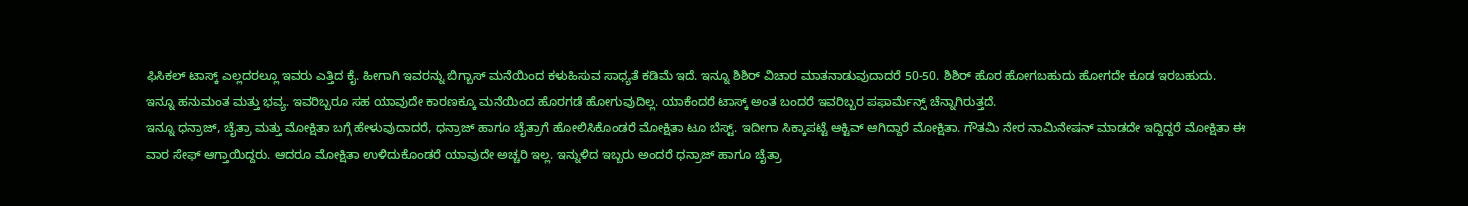ಫಿಸಿಕಲ್ ಟಾಸ್ಕ್ ಎಲ್ಲದರಲ್ಲೂ ಇವರು ಎತ್ತಿದ ಕೈ. ಹೀಗಾಗಿ ಇವರನ್ನು ಬಿಗ್ಬಾಸ್ ಮನೆಯಿಂದ ಕಳುಹಿಸುವ ಸಾಧ್ಯತೆ ಕಡಿಮೆ ಇದೆ. ಇನ್ನೂ ಶಿಶಿರ್ ವಿಚಾರ ಮಾತನಾಡುವುದಾದರೆ 50-50. ಶಿಶಿರ್ ಹೊರ ಹೋಗಬಹುದು ಹೋಗದೇ ಕೂಡ ಇರಬಹುದು.
ಇನ್ನೂ ಹನುಮಂತ ಮತ್ತು ಭವ್ಯ. ಇವರಿಬ್ಬರೂ ಸಹ ಯಾವುದೇ ಕಾರಣಕ್ಕೂ ಮನೆಯಿಂದ ಹೊರಗಡೆ ಹೋಗುವುದಿಲ್ಲ. ಯಾಕೆಂದರೆ ಟಾಸ್ಕ್ ಅಂತ ಬಂದರೆ ಇವರಿಬ್ಬರ ಪಫಾರ್ಮೆನ್ಸ್ ಚೆನ್ನಾಗಿರುತ್ತದೆ.
ಇನ್ನೂ ಧನ್ರಾಜ್, ಚೈತ್ರಾ ಮತ್ತು ಮೋಕ್ಷಿತಾ ಬಗ್ಗೆ ಹೇಳುವುದಾದರೆ, ಧನ್ರಾಜ್ ಹಾಗೂ ಚೈತ್ರಾಗೆ ಹೋಲಿಸಿಕೊಂಡರೆ ಮೋಕ್ಷಿತಾ ಟೂ ಬೆಸ್ಟ್. ಇದೀಗಾ ಸಿಕ್ಕಾಪಟ್ಟೆ ಆಕ್ಟಿವ್ ಆಗಿದ್ದಾರೆ ಮೋಕ್ಷಿತಾ. ಗೌತಮಿ ನೇರ ನಾಮಿನೇಷನ್ ಮಾಡದೇ ಇದ್ದಿದ್ದರೆ ಮೋಕ್ಷಿತಾ ಈ ವಾರ ಸೇಫ್ ಆಗ್ತಾಯಿದ್ದರು. ಆದರೂ ಮೋಕ್ಷಿತಾ ಉಳಿದುಕೊಂಡರೆ ಯಾವುದೇ ಅಚ್ಚರಿ ಇಲ್ಲ. ಇನ್ನುಳಿದ ಇಬ್ಬರು ಅಂದರೆ ಧನ್ರಾಜ್ ಹಾಗೂ ಚೈತ್ರಾ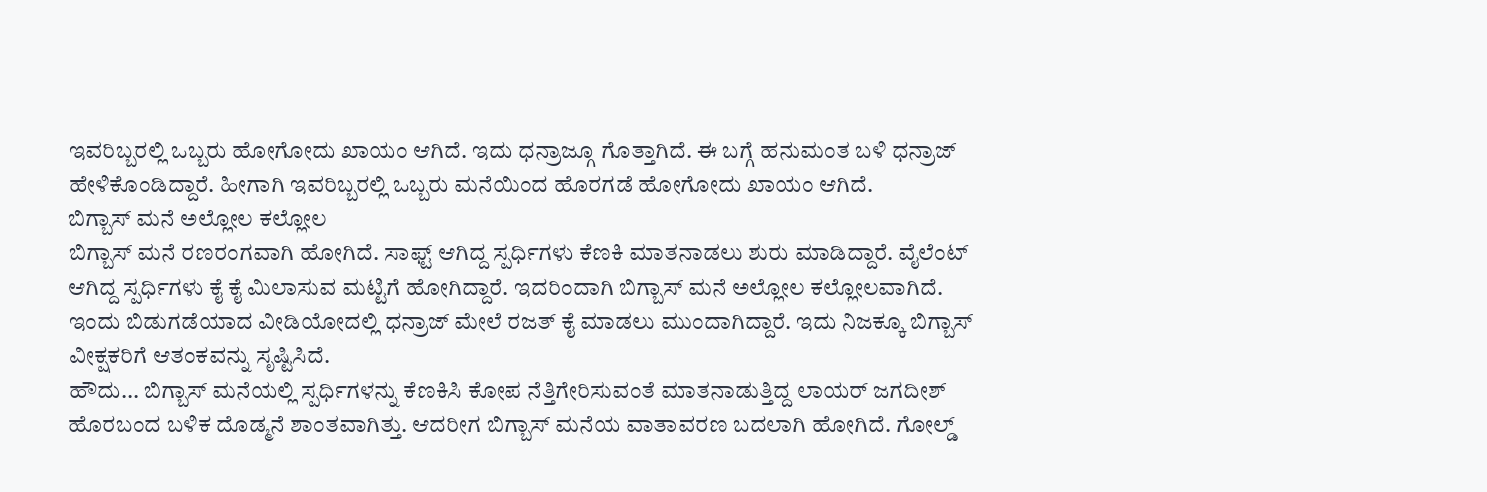ಇವರಿಬ್ಬರಲ್ಲಿ ಒಬ್ಬರು ಹೋಗೋದು ಖಾಯಂ ಆಗಿದೆ. ಇದು ಧನ್ರಾಜ್ಗೂ ಗೊತ್ತಾಗಿದೆ. ಈ ಬಗ್ಗೆ ಹನುಮಂತ ಬಳಿ ಧನ್ರಾಜ್ ಹೇಳಿಕೊಂಡಿದ್ದಾರೆ. ಹೀಗಾಗಿ ಇವರಿಬ್ಬರಲ್ಲಿ ಒಬ್ಬರು ಮನೆಯಿಂದ ಹೊರಗಡೆ ಹೋಗೋದು ಖಾಯಂ ಆಗಿದೆ.
ಬಿಗ್ಬಾಸ್ ಮನೆ ಅಲ್ಲೋಲ ಕಲ್ಲೋಲ
ಬಿಗ್ಬಾಸ್ ಮನೆ ರಣರಂಗವಾಗಿ ಹೋಗಿದೆ. ಸಾಫ್ಟ್ ಆಗಿದ್ದ ಸ್ಪರ್ಧಿಗಳು ಕೆಣಕಿ ಮಾತನಾಡಲು ಶುರು ಮಾಡಿದ್ದಾರೆ. ವೈಲೆಂಟ್ ಆಗಿದ್ದ ಸ್ಪರ್ಧಿಗಳು ಕೈ ಕೈ ಮಿಲಾಸುವ ಮಟ್ಟಿಗೆ ಹೋಗಿದ್ದಾರೆ. ಇದರಿಂದಾಗಿ ಬಿಗ್ಬಾಸ್ ಮನೆ ಅಲ್ಲೋಲ ಕಲ್ಲೋಲವಾಗಿದೆ. ಇಂದು ಬಿಡುಗಡೆಯಾದ ವೀಡಿಯೋದಲ್ಲಿ ಧನ್ರಾಜ್ ಮೇಲೆ ರಜತ್ ಕೈ ಮಾಡಲು ಮುಂದಾಗಿದ್ದಾರೆ. ಇದು ನಿಜಕ್ಕೂ ಬಿಗ್ಬಾಸ್ ವೀಕ್ಷಕರಿಗೆ ಆತಂಕವನ್ನು ಸೃಷ್ಟಿಸಿದೆ.
ಹೌದು... ಬಿಗ್ಬಾಸ್ ಮನೆಯಲ್ಲಿ ಸ್ಪರ್ಧಿಗಳನ್ನು ಕೆಣಕಿಸಿ ಕೋಪ ನೆತ್ತಿಗೇರಿಸುವಂತೆ ಮಾತನಾಡುತ್ತಿದ್ದ ಲಾಯರ್ ಜಗದೀಶ್ ಹೊರಬಂದ ಬಳಿಕ ದೊಡ್ಮನೆ ಶಾಂತವಾಗಿತ್ತು. ಆದರೀಗ ಬಿಗ್ಬಾಸ್ ಮನೆಯ ವಾತಾವರಣ ಬದಲಾಗಿ ಹೋಗಿದೆ. ಗೋಲ್ಡ್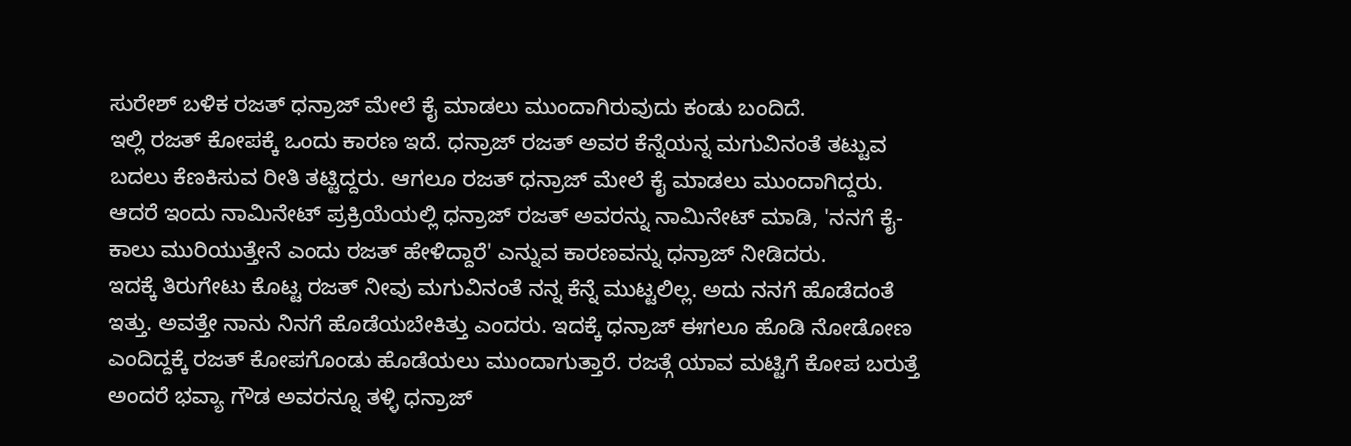ಸುರೇಶ್ ಬಳಿಕ ರಜತ್ ಧನ್ರಾಜ್ ಮೇಲೆ ಕೈ ಮಾಡಲು ಮುಂದಾಗಿರುವುದು ಕಂಡು ಬಂದಿದೆ.
ಇಲ್ಲಿ ರಜತ್ ಕೋಪಕ್ಕೆ ಒಂದು ಕಾರಣ ಇದೆ. ಧನ್ರಾಜ್ ರಜತ್ ಅವರ ಕೆನ್ನೆಯನ್ನ ಮಗುವಿನಂತೆ ತಟ್ಟುವ ಬದಲು ಕೆಣಕಿಸುವ ರೀತಿ ತಟ್ಟಿದ್ದರು. ಆಗಲೂ ರಜತ್ ಧನ್ರಾಜ್ ಮೇಲೆ ಕೈ ಮಾಡಲು ಮುಂದಾಗಿದ್ದರು. ಆದರೆ ಇಂದು ನಾಮಿನೇಟ್ ಪ್ರಕ್ರಿಯೆಯಲ್ಲಿ ಧನ್ರಾಜ್ ರಜತ್ ಅವರನ್ನು ನಾಮಿನೇಟ್ ಮಾಡಿ, 'ನನಗೆ ಕೈ-ಕಾಲು ಮುರಿಯುತ್ತೇನೆ ಎಂದು ರಜತ್ ಹೇಳಿದ್ದಾರೆ' ಎನ್ನುವ ಕಾರಣವನ್ನು ಧನ್ರಾಜ್ ನೀಡಿದರು.
ಇದಕ್ಕೆ ತಿರುಗೇಟು ಕೊಟ್ಟ ರಜತ್ ನೀವು ಮಗುವಿನಂತೆ ನನ್ನ ಕೆನ್ನೆ ಮುಟ್ಟಲಿಲ್ಲ. ಅದು ನನಗೆ ಹೊಡೆದಂತೆ ಇತ್ತು. ಅವತ್ತೇ ನಾನು ನಿನಗೆ ಹೊಡೆಯಬೇಕಿತ್ತು ಎಂದರು. ಇದಕ್ಕೆ ಧನ್ರಾಜ್ ಈಗಲೂ ಹೊಡಿ ನೋಡೋಣ ಎಂದಿದ್ದಕ್ಕೆ ರಜತ್ ಕೋಪಗೊಂಡು ಹೊಡೆಯಲು ಮುಂದಾಗುತ್ತಾರೆ. ರಜತ್ಗೆ ಯಾವ ಮಟ್ಟಿಗೆ ಕೋಪ ಬರುತ್ತೆ ಅಂದರೆ ಭವ್ಯಾ ಗೌಡ ಅವರನ್ನೂ ತಳ್ಳಿ ಧನ್ರಾಜ್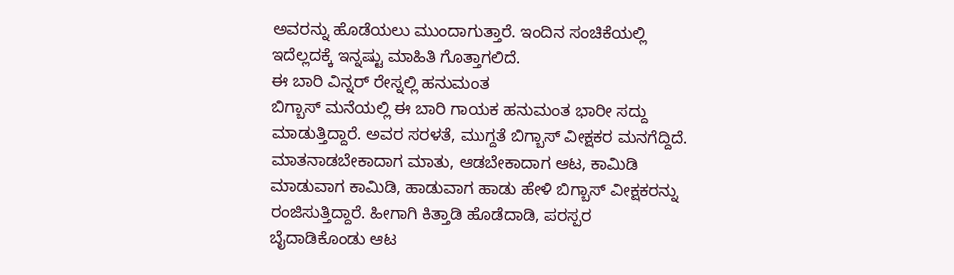ಅವರನ್ನು ಹೊಡೆಯಲು ಮುಂದಾಗುತ್ತಾರೆ. ಇಂದಿನ ಸಂಚಿಕೆಯಲ್ಲಿ ಇದೆಲ್ಲದಕ್ಕೆ ಇನ್ನಷ್ಟು ಮಾಹಿತಿ ಗೊತ್ತಾಗಲಿದೆ.
ಈ ಬಾರಿ ವಿನ್ನರ್ ರೇಸ್ನಲ್ಲಿ ಹನುಮಂತ
ಬಿಗ್ಬಾಸ್ ಮನೆಯಲ್ಲಿ ಈ ಬಾರಿ ಗಾಯಕ ಹನುಮಂತ ಭಾರೀ ಸದ್ದು ಮಾಡುತ್ತಿದ್ದಾರೆ. ಅವರ ಸರಳತೆ, ಮುಗ್ದತೆ ಬಿಗ್ಬಾಸ್ ವೀಕ್ಷಕರ ಮನಗೆದ್ದಿದೆ. ಮಾತನಾಡಬೇಕಾದಾಗ ಮಾತು, ಆಡಬೇಕಾದಾಗ ಆಟ, ಕಾಮಿಡಿ ಮಾಡುವಾಗ ಕಾಮಿಡಿ, ಹಾಡುವಾಗ ಹಾಡು ಹೇಳಿ ಬಿಗ್ಬಾಸ್ ವೀಕ್ಷಕರನ್ನು ರಂಜಿಸುತ್ತಿದ್ದಾರೆ. ಹೀಗಾಗಿ ಕಿತ್ತಾಡಿ ಹೊಡೆದಾಡಿ, ಪರಸ್ಪರ ಬೈದಾಡಿಕೊಂಡು ಆಟ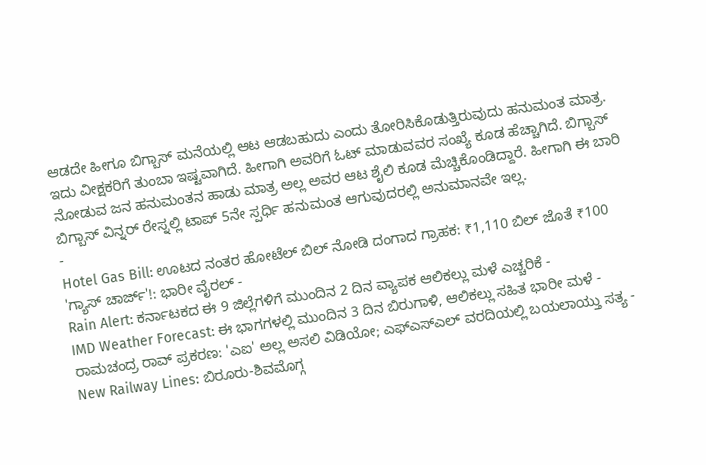ಆಡದೇ ಹೀಗೂ ಬಿಗ್ಬಾಸ್ ಮನೆಯಲ್ಲಿ ಆಟ ಆಡಬಹುದು ಎಂದು ತೋರಿಸಿಕೊಡುತ್ತಿರುವುದು ಹನುಮಂತ ಮಾತ್ರ.
ಇದು ವೀಕ್ಷಕರಿಗೆ ತುಂಬಾ ಇಷ್ಟವಾಗಿದೆ. ಹೀಗಾಗಿ ಅವರಿಗೆ ಓಟ್ ಮಾಡುವವರ ಸಂಖ್ಯೆ ಕೂಡ ಹೆಚ್ಚಾಗಿದೆ. ಬಿಗ್ಬಾಸ್ ನೋಡುವ ಜನ ಹನುಮಂತನ ಹಾಡು ಮಾತ್ರ ಅಲ್ಲ ಅವರ ಆಟ ಶೈಲಿ ಕೂಡ ಮೆಚ್ಚಿಕೊಂಡಿದ್ದಾರೆ. ಹೀಗಾಗಿ ಈ ಬಾರಿ ಬಿಗ್ಬಾಸ್ ವಿನ್ನರ್ ರೇಸ್ನಲ್ಲಿ ಟಾಪ್ 5ನೇ ಸ್ಪರ್ಧಿ ಹನುಮಂತ ಆಗುವುದರಲ್ಲಿ ಅನುಮಾನವೇ ಇಲ್ಲ.
-
Hotel Gas Bill: ಊಟದ ನಂತರ ಹೋಟೆಲ್ ಬಿಲ್ ನೋಡಿ ದಂಗಾದ ಗ್ರಾಹಕ: ₹1,110 ಬಿಲ್ ಜೊತೆ ₹100 'ಗ್ಯಾಸ್ ಚಾರ್ಜ್'!: ಭಾರೀ ವೈರಲ್ -
Rain Alert: ಕರ್ನಾಟಕದ ಈ 9 ಜಿಲ್ಲೆಗಳಿಗೆ ಮುಂದಿನ 2 ದಿನ ವ್ಯಾಪಕ ಆಲಿಕಲ್ಲು ಮಳೆ ಎಚ್ಚರಿಕೆ -
IMD Weather Forecast: ಈ ಭಾಗಗಳಲ್ಲಿ ಮುಂದಿನ 3 ದಿನ ಬಿರುಗಾಳಿ, ಆಲಿಕಲ್ಲು ಸಹಿತ ಭಾರೀ ಮಳೆ -
ರಾಮಚಂದ್ರ ರಾವ್ ಪ್ರಕರಣ: 'ಎಐ' ಅಲ್ಲ ಅಸಲಿ ವಿಡಿಯೋ; ಎಫ್ಎಸ್ಎಲ್ ವರದಿಯಲ್ಲಿ ಬಯಲಾಯ್ತು ಸತ್ಯ -
New Railway Lines: ಬಿರೂರು-ಶಿವಮೊಗ್ಗ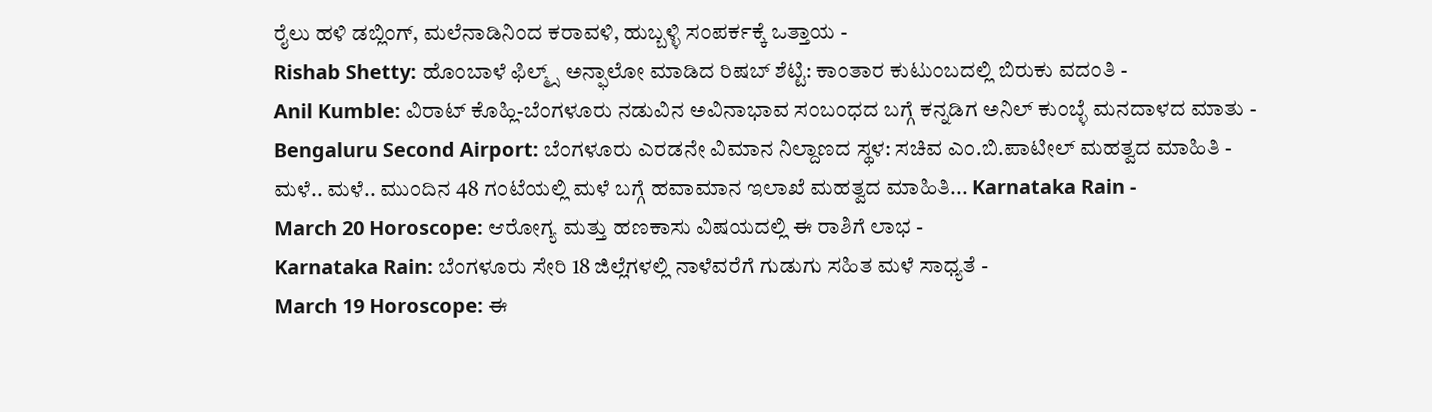ರೈಲು ಹಳಿ ಡಬ್ಲಿಂಗ್, ಮಲೆನಾಡಿನಿಂದ ಕರಾವಳಿ, ಹುಬ್ಬಳ್ಳಿ ಸಂಪರ್ಕಕ್ಕೆ ಒತ್ತಾಯ -
Rishab Shetty: ಹೊಂಬಾಳೆ ಫಿಲ್ಮ್ಸ್ ಅನ್ಫಾಲೋ ಮಾಡಿದ ರಿಷಬ್ ಶೆಟ್ಟಿ: ಕಾಂತಾರ ಕುಟುಂಬದಲ್ಲಿ ಬಿರುಕು ವದಂತಿ -
Anil Kumble: ವಿರಾಟ್ ಕೊಹ್ಲಿ-ಬೆಂಗಳೂರು ನಡುವಿನ ಅವಿನಾಭಾವ ಸಂಬಂಧದ ಬಗ್ಗೆ ಕನ್ನಡಿಗ ಅನಿಲ್ ಕುಂಬ್ಳೆ ಮನದಾಳದ ಮಾತು -
Bengaluru Second Airport: ಬೆಂಗಳೂರು ಎರಡನೇ ವಿಮಾನ ನಿಲ್ದಾಣದ ಸ್ಥಳ: ಸಚಿವ ಎಂ.ಬಿ.ಪಾಟೀಲ್ ಮಹತ್ವದ ಮಾಹಿತಿ -
ಮಳೆ.. ಮಳೆ.. ಮುಂದಿನ 48 ಗಂಟೆಯಲ್ಲಿ ಮಳೆ ಬಗ್ಗೆ ಹವಾಮಾನ ಇಲಾಖೆ ಮಹತ್ವದ ಮಾಹಿತಿ... Karnataka Rain -
March 20 Horoscope: ಆರೋಗ್ಯ ಮತ್ತು ಹಣಕಾಸು ವಿಷಯದಲ್ಲಿ ಈ ರಾಶಿಗೆ ಲಾಭ -
Karnataka Rain: ಬೆಂಗಳೂರು ಸೇರಿ 18 ಜಿಲ್ಲೆಗಳಲ್ಲಿ ನಾಳೆವರೆಗೆ ಗುಡುಗು ಸಹಿತ ಮಳೆ ಸಾಧ್ಯತೆ -
March 19 Horoscope: ಈ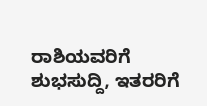ರಾಶಿಯವರಿಗೆ ಶುಭಸುದ್ದಿ, ಇತರರಿಗೆ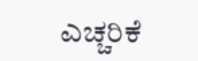ಎಚ್ಚರಿಕೆ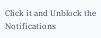Click it and Unblock the Notifications